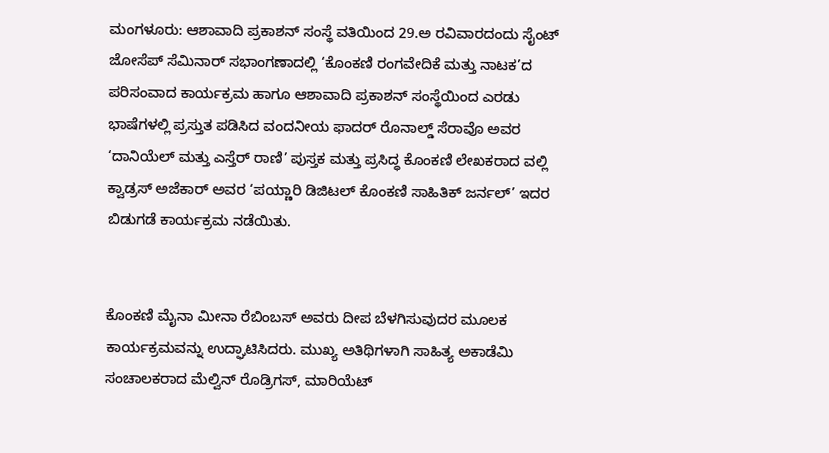ಮಂಗಳೂರು: ಆಶಾವಾದಿ ಪ್ರಕಾಶನ್ ಸಂಸ್ಥೆ ವತಿಯಿಂದ 29.ಅ ರವಿವಾರದಂದು ಸೈಂಟ್ ಜೋಸೆಪ್ ಸೆಮಿನಾರ್ ಸಭಾಂಗಣಾದಲ್ಲಿ ‘ಕೊಂಕಣಿ ರಂಗವೇದಿಕೆ ಮತ್ತು ನಾಟಕ’ದ ಪರಿಸಂವಾದ ಕಾರ್ಯಕ್ರಮ ಹಾಗೂ ಆಶಾವಾದಿ ಪ್ರಕಾಶನ್ ಸಂಸ್ಥೆಯಿಂದ ಎರಡು ಭಾಷೆಗಳಲ್ಲಿ ಪ್ರಸ್ತುತ ಪಡಿಸಿದ ವಂದನೀಯ ಫಾದರ್ ರೊನಾಲ್ಡ್ ಸೆರಾವೊ ಅವರ ‘ದಾನಿಯೆಲ್ ಮತ್ತು ಎಸ್ತೆರ್ ರಾಣಿ’ ಪುಸ್ತಕ ಮತ್ತು ಪ್ರಸಿದ್ಧ ಕೊಂಕಣಿ ಲೇಖಕರಾದ ವಲ್ಲಿ ಕ್ವಾಡ್ರಸ್ ಅಜೆಕಾರ್ ಅವರ ‘ಪಯ್ಣಾರಿ ಡಿಜಿಟಲ್ ಕೊಂಕಣಿ ಸಾಹಿತಿಕ್ ಜರ್ನಲ್’ ಇದರ ಬಿಡುಗಡೆ ಕಾರ್ಯಕ್ರಮ ನಡೆಯಿತು.


ಕೊಂಕಣಿ ಮೈನಾ ಮೀನಾ ರೆಬಿಂಬಸ್ ಅವರು ದೀಪ ಬೆಳಗಿಸುವುದರ ಮೂಲಕ ಕಾರ್ಯಕ್ರಮವನ್ನು ಉದ್ಘಾಟಿಸಿದರು. ಮುಖ್ಯ ಅತಿಥಿಗಳಾಗಿ ಸಾಹಿತ್ಯ ಅಕಾಡೆಮಿ ಸಂಚಾಲಕರಾದ ಮೆಲ್ವಿನ್ ರೊಡ್ರಿಗಸ್, ಮಾರಿಯೆಟ್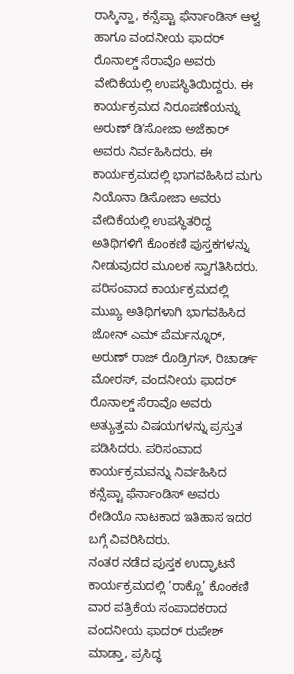ರಾಸ್ಕಿನ್ಹಾ, ಕನ್ಸೆಪ್ಟಾ ಫೆರ್ನಾಂಡಿಸ್ ಆಳ್ವ ಹಾಗೂ ವಂದನೀಯ ಫಾದರ್ ರೊನಾಲ್ಡ್ ಸೆರಾವೊ ಅವರು ವೇದಿಕೆಯಲ್ಲಿ ಉಪಸ್ಥಿತಿಯಿದ್ದರು. ಈ ಕಾರ್ಯಕ್ರಮದ ನಿರೂಪಣೆಯನ್ನು ಅರುಣ್ ಡಿʼಸೋಜಾ ಅಜೆಕಾರ್ ಅವರು ನಿರ್ವಹಿಸಿದರು. ಈ ಕಾರ್ಯಕ್ರಮದಲ್ಲಿ ಭಾಗವಹಿಸಿದ ಮಗು ನಿಯೊನಾ ಡಿಸೋಜಾ ಅವರು ವೇದಿಕೆಯಲ್ಲಿ ಉಪಸ್ಥಿತರಿದ್ದ ಅತಿಥಿಗಳಿಗೆ ಕೊಂಕಣಿ ಪುಸ್ತಕಗಳನ್ನು ನೀಡುವುದರ ಮೂಲಕ ಸ್ವಾಗತಿಸಿದರು.
ಪರಿಸಂವಾದ ಕಾರ್ಯಕ್ರಮದಲ್ಲಿ ಮುಖ್ಯ ಅತಿಥಿಗಳಾಗಿ ಭಾಗವಹಿಸಿದ ಜೋನ್ ಎಮ್ ಪೆರ್ಮನ್ನೂರ್, ಅರುಣ್ ರಾಜ್ ರೊಡ್ರಿಗಸ್, ರಿಚಾರ್ಡ್ ಮೋರಸ್, ವಂದನೀಯ ಫಾದರ್ ರೊನಾಲ್ಡ್ ಸೆರಾವೊ ಅವರು ಅತ್ಯುತ್ತಮ ವಿಷಯಗಳನ್ನು ಪ್ರಸ್ತುತ ಪಡಿಸಿದರು. ಪರಿಸಂವಾದ ಕಾರ್ಯಕ್ರಮವನ್ನು ನಿರ್ವಹಿಸಿದ ಕನ್ಸೆಪ್ಟಾ ಫೆರ್ನಾಂಡಿಸ್ ಅವರು ರೇಡಿಯೊ ನಾಟಕಾದ ಇತಿಹಾಸ ಇದರ ಬಗ್ಗೆ ವಿವರಿಸಿದರು.
ನಂತರ ನಡೆದ ಪುಸ್ತಕ ಉದ್ಘಾಟನೆ ಕಾರ್ಯಕ್ರಮದಲ್ಲಿ ‘ರಾಕ್ಣೊ’ ಕೊಂಕಣಿ ವಾರ ಪತ್ರಿಕೆಯ ಸಂಪಾದಕರಾದ ವಂದನೀಯ ಫಾದರ್ ರುಪೇಶ್ ಮಾಡ್ತಾ, ಪ್ರಸಿದ್ಧ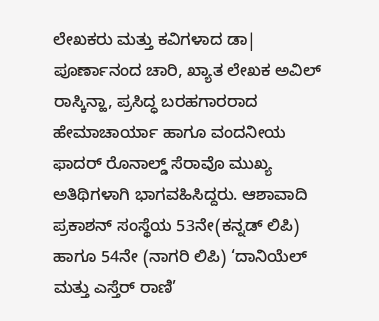ಲೇಖಕರು ಮತ್ತು ಕವಿಗಳಾದ ಡಾ| ಪೂರ್ಣಾನಂದ ಚಾರಿ, ಖ್ಯಾತ ಲೇಖಕ ಅವಿಲ್ ರಾಸ್ಕಿನ್ಹಾ, ಪ್ರಸಿದ್ಧ ಬರಹಗಾರರಾದ ಹೇಮಾಚಾರ್ಯಾ ಹಾಗೂ ವಂದನೀಯ ಫಾದರ್ ರೊನಾಲ್ಡ್ ಸೆರಾವೊ ಮುಖ್ಯ ಅತಿಥಿಗಳಾಗಿ ಭಾಗವಹಿಸಿದ್ದರು. ಆಶಾವಾದಿ ಪ್ರಕಾಶನ್ ಸಂಸ್ಥೆಯ 53ನೇ(ಕನ್ನಡ್ ಲಿಪಿ) ಹಾಗೂ 54ನೇ (ನಾಗರಿ ಲಿಪಿ) ‘ದಾನಿಯೆಲ್ ಮತ್ತು ಎಸ್ತೆರ್ ರಾಣಿ’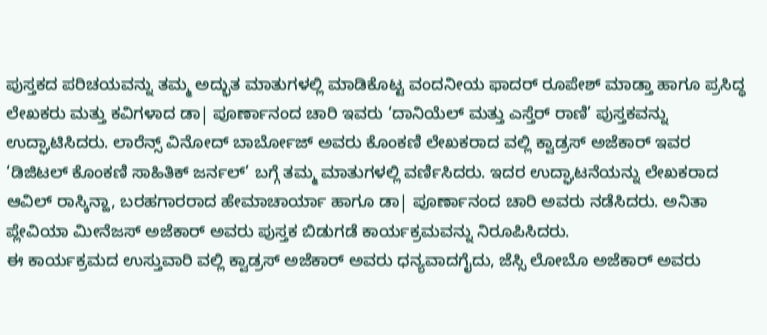ಪುಸ್ತಕದ ಪರಿಚಯವನ್ನು ತಮ್ಮ ಅದ್ಭುತ ಮಾತುಗಳಲ್ಲಿ ಮಾಡಿಕೊಟ್ಟ ವಂದನೀಯ ಫಾದರ್ ರೂಪೇಶ್ ಮಾಡ್ತಾ ಹಾಗೂ ಪ್ರಸಿದ್ಧ ಲೇಖಕರು ಮತ್ತು ಕವಿಗಳಾದ ಡಾ| ಪೂರ್ಣಾನಂದ ಚಾರಿ ಇವರು ‘ದಾನಿಯೆಲ್ ಮತ್ತು ಎಸ್ತೆರ್ ರಾಣಿ’ ಪುಸ್ತಕವನ್ನು ಉದ್ಘಾಟಿಸಿದರು. ಲಾರೆನ್ಸ್ ವಿನೋದ್ ಬಾರ್ಬೋಜ್ ಅವರು ಕೊಂಕಣಿ ಲೇಖಕರಾದ ವಲ್ಲಿ ಕ್ವಾಡ್ರಸ್ ಅಜೆಕಾರ್ ಇವರ ‘ಡಿಜಿಟಲ್ ಕೊಂಕಣಿ ಸಾಹಿತಿಕ್ ಜರ್ನಲ್’ ಬಗ್ಗೆ ತಮ್ಮ ಮಾತುಗಳಲ್ಲಿ ವರ್ಣಿಸಿದರು. ಇದರ ಉದ್ಘಾಟನೆಯನ್ನು ಲೇಖಕರಾದ ಆವಿಲ್ ರಾಸ್ಕಿನ್ಹಾ, ಬರಹಗಾರರಾದ ಹೇಮಾಚಾರ್ಯಾ ಹಾಗೂ ಡಾ| ಪೂರ್ಣಾನಂದ ಚಾರಿ ಅವರು ನಡೆಸಿದರು. ಅನಿತಾ ಪ್ಲೇವಿಯಾ ಮೀನೆಜಸ್ ಅಜೆಕಾರ್ ಅವರು ಪುಸ್ತಕ ಬಿಡುಗಡೆ ಕಾರ್ಯಕ್ರಮವನ್ನು ನಿರೂಪಿಸಿದರು.
ಈ ಕಾರ್ಯಕ್ರಮದ ಉಸ್ತುವಾರಿ ವಲ್ಲಿ ಕ್ವಾಡ್ರಸ್ ಅಜೆಕಾರ್ ಅವರು ಧನ್ಯವಾದಗೈದು, ಜೆಸ್ಸಿ ಲೋಬೊ ಅಜೆಕಾರ್ ಅವರು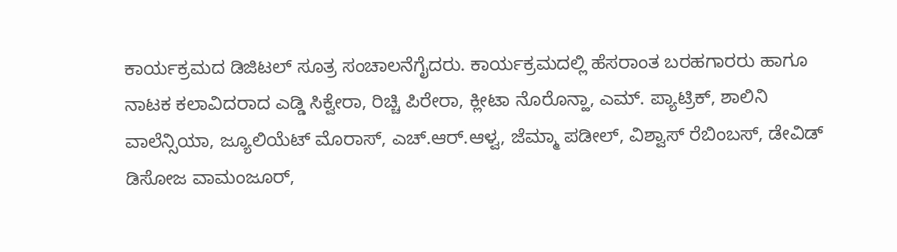ಕಾರ್ಯಕ್ರಮದ ಡಿಜಿಟಲ್ ಸೂತ್ರ ಸಂಚಾಲನೆಗೈದರು. ಕಾರ್ಯಕ್ರಮದಲ್ಲಿ ಹೆಸರಾಂತ ಬರಹಗಾರರು ಹಾಗೂ ನಾಟಕ ಕಲಾವಿದರಾದ ಎಡ್ಡಿ ಸಿಕ್ವೇರಾ, ರಿಚ್ಚಿ ಪಿರೇರಾ, ಕ್ಲೀಟಾ ನೊರೊನ್ಹಾ, ಎಮ್. ಪ್ಯಾಟ್ರಿಕ್, ಶಾಲಿನಿ ವಾಲೆನ್ಸಿಯಾ, ಜ್ಯೂಲಿಯೆಟ್ ಮೊರಾಸ್, ಎಚ್.ಆರ್.ಆಳ್ವ, ಜೆಮ್ಮಾ ಪಡೀಲ್, ವಿಶ್ವಾಸ್ ರೆಬಿಂಬಸ್, ಡೇವಿಡ್ ಡಿಸೋಜ ವಾಮಂಜೂರ್,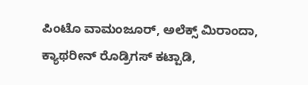ಪಿಂಟೊ ವಾಮಂಜೂರ್, ಅಲೆಕ್ಸ್ ಮಿರಾಂದಾ, ಕ್ಯಾಥರೀನ್ ರೊಡ್ರಿಗಸ್ ಕಟ್ಪಾಡಿ,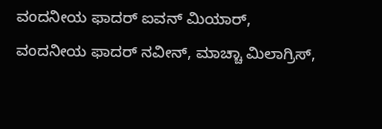ವಂದನೀಯ ಫಾದರ್ ಐವನ್ ಮಿಯಾರ್, ವಂದನೀಯ ಫಾದರ್ ನವೀನ್, ಮಾಚ್ಚಾ ಮಿಲಾಗ್ರಿಸ್,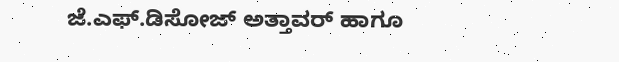ಜೆ.ಎಫ್.ಡಿಸೋಜ್ ಅತ್ತಾವರ್ ಹಾಗೂ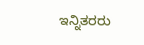ಇನ್ನಿತರರು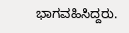ಭಾಗವಹಿಸಿದ್ದರು.